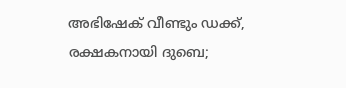അഭിഷേക് വീണ്ടും ഡക്ക്, രക്ഷകനായി ദുബെ;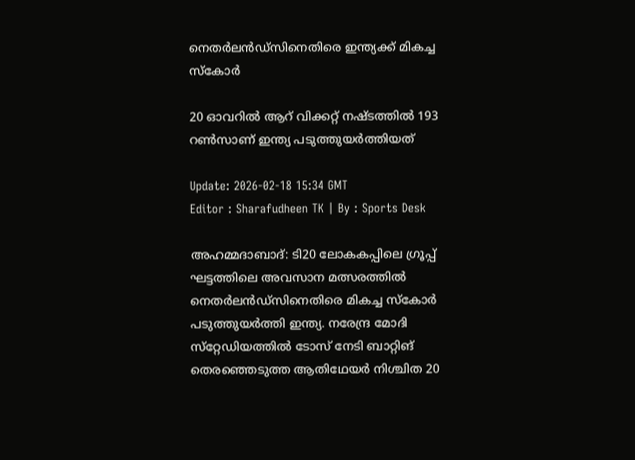നെതർലൻഡ്‌സിനെതിരെ ഇന്ത്യക്ക് മികച്ച സ്‌കോർ

20 ഓവറിൽ ആറ് വിക്കറ്റ് നഷ്ടത്തിൽ 193 റൺസാണ് ഇന്ത്യ പടുത്തുയർത്തിയത്

Update: 2026-02-18 15:34 GMT
Editor : Sharafudheen TK | By : Sports Desk

അഹമ്മദാബാദ്: ടി20 ലോകകപ്പിലെ ഗ്രൂപ്പ് ഘട്ടത്തിലെ അവസാന മത്സരത്തിൽ നെതർലൻഡ്‌സിനെതിരെ മികച്ച സ്‌കോർ പടുത്തുയർത്തി ഇന്ത്യ. നരേന്ദ്ര മോദി സ്‌റ്റേഡിയത്തിൽ ടോസ് നേടി ബാറ്റിങ് തെരഞ്ഞെടുത്ത ആതിഥേയർ നിശ്ചിത 20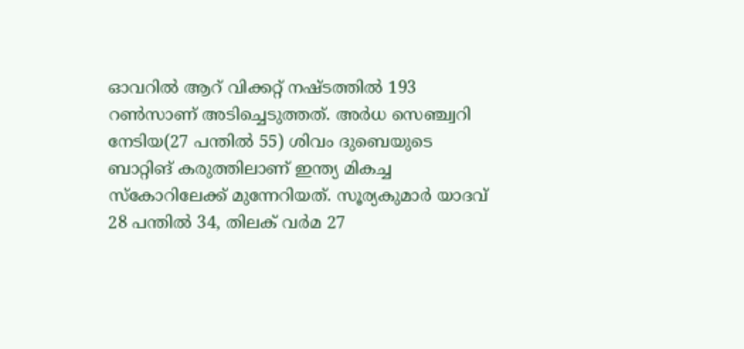ഓവറിൽ ആറ് വിക്കറ്റ് നഷ്ടത്തിൽ 193 റൺസാണ് അടിച്ചെടുത്തത്. അർധ സെഞ്ച്വറി നേടിയ(27 പന്തിൽ 55) ശിവം ദുബെയുടെ ബാറ്റിങ് കരുത്തിലാണ് ഇന്ത്യ മികച്ച സ്‌കോറിലേക്ക് മുന്നേറിയത്. സൂര്യകുമാർ യാദവ് 28 പന്തിൽ 34, തിലക് വർമ 27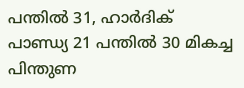പന്തിൽ 31, ഹാർദിക് പാണ്ഡ്യ 21 പന്തിൽ 30 മികച്ച പിന്തുണ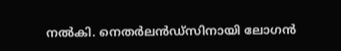നൽകി. നെതർലൻഡ്‌സിനായി ലോഗൻ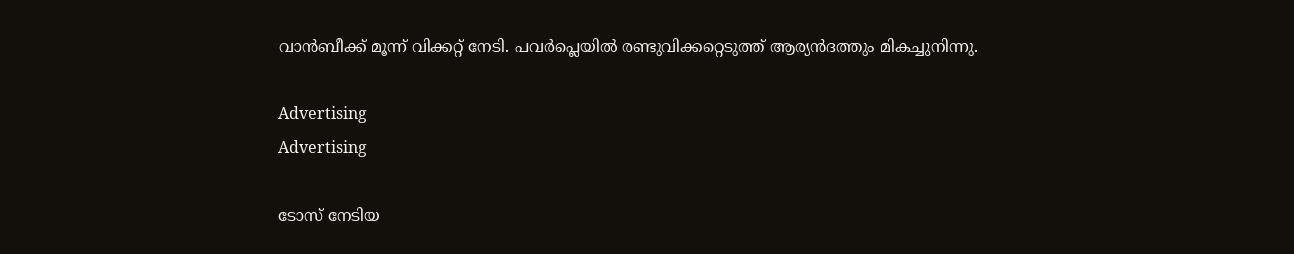വാൻബീക്ക് മൂന്ന് വിക്കറ്റ് നേടി. പവർപ്ലെയിൽ രണ്ടുവിക്കറ്റെടുത്ത് ആര്യൻദത്തും മികച്ചുനിന്നു.

Advertising
Advertising

ടോസ് നേടിയ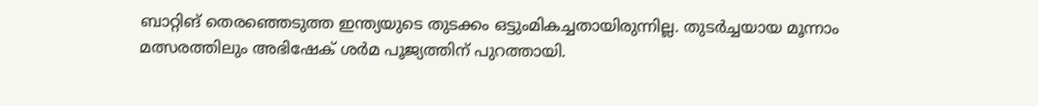ബാറ്റിങ് തെരഞ്ഞെടുത്ത ഇന്ത്യയുടെ തുടക്കം ഒട്ടുംമികച്ചതായിരുന്നില്ല. തുടർച്ചയായ മൂന്നാം മത്സരത്തിലും അഭിഷേക് ശർമ പൂജ്യത്തിന് പുറത്തായി.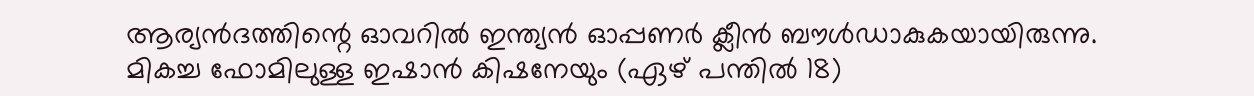ആര്യൻദത്തിന്റെ ഓവറിൽ ഇന്ത്യൻ ഓപ്പണർ ക്ലീൻ ബൗൾഡാകുകയായിരുന്നു. മികച്ച ഫോമിലുള്ള ഇഷാൻ കിഷനേയും (ഏഴ് പന്തിൽ 18)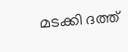മടക്കി ദത്ത്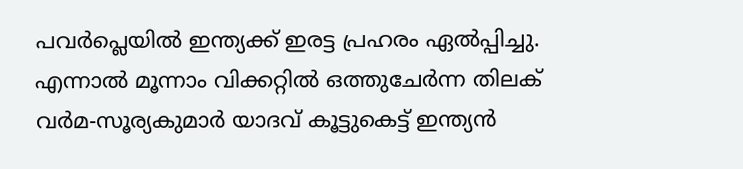പവർപ്ലെയിൽ ഇന്ത്യക്ക് ഇരട്ട പ്രഹരം ഏൽപ്പിച്ചു. എന്നാൽ മൂന്നാം വിക്കറ്റിൽ ഒത്തുചേർന്ന തിലക് വർമ-സൂര്യകുമാർ യാദവ് കൂട്ടുകെട്ട് ഇന്ത്യൻ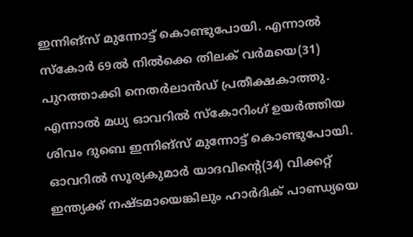ഇന്നിങ്‌സ് മുന്നോട്ട് കൊണ്ടുപോയി. എന്നാൽ സ്‌കോർ 69ൽ നിൽക്കെ തിലക് വർമയെ(31) പുറത്താക്കി നെതർലാൻഡ് പ്രതീക്ഷകാത്തു. എന്നാൽ മധ്യ ഓവറിൽ സ്‌കോറിംഗ് ഉയർത്തിയ ശിവം ദുബെ ഇന്നിങ്‌സ് മുന്നോട്ട് കൊണ്ടുപോയി. ഓവറിൽ സൂര്യകുമാർ യാദവിന്റെ(34) വിക്കറ്റ് ഇന്ത്യക്ക് നഷ്ടമായെങ്കിലും ഹാർദിക് പാണ്ഡ്യയെ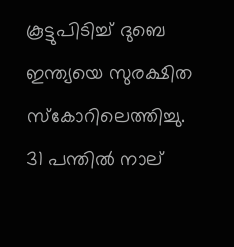കൂട്ടുപിടിച്ച് ദുബെ ഇന്ത്യയെ സുരക്ഷിത സ്‌കോറിലെത്തിച്ചു. 31 പന്തിൽ നാല്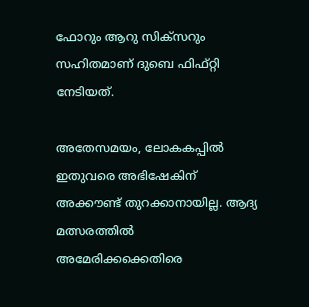ഫോറും ആറു സിക്‌സറും സഹിതമാണ് ദുബെ ഫിഫ്റ്റി നേടിയത്.

അതേസമയം, ലോകകപ്പിൽ ഇതുവരെ അഭിഷേകിന് അക്കൗണ്ട് തുറക്കാനായില്ല. ആദ്യ മത്സരത്തിൽ അമേരിക്കക്കെതിരെ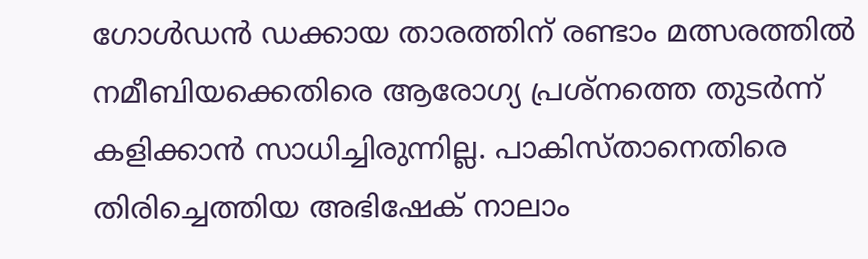ഗോൾഡൻ ഡക്കായ താരത്തിന് രണ്ടാം മത്സരത്തിൽ നമീബിയക്കെതിരെ ആരോഗ്യ പ്രശ്‌നത്തെ തുടർന്ന് കളിക്കാൻ സാധിച്ചിരുന്നില്ല. പാകിസ്താനെതിരെ തിരിച്ചെത്തിയ അഭിഷേക് നാലാം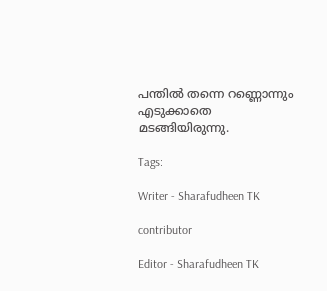പന്തിൽ തന്നെ റണ്ണൊന്നും എടുക്കാതെ മടങ്ങിയിരുന്നു.

Tags:

Writer - Sharafudheen TK

contributor

Editor - Sharafudheen TK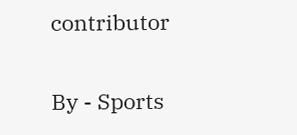contributor

By - Sports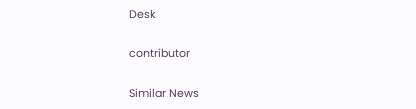Desk

contributor

Similar News